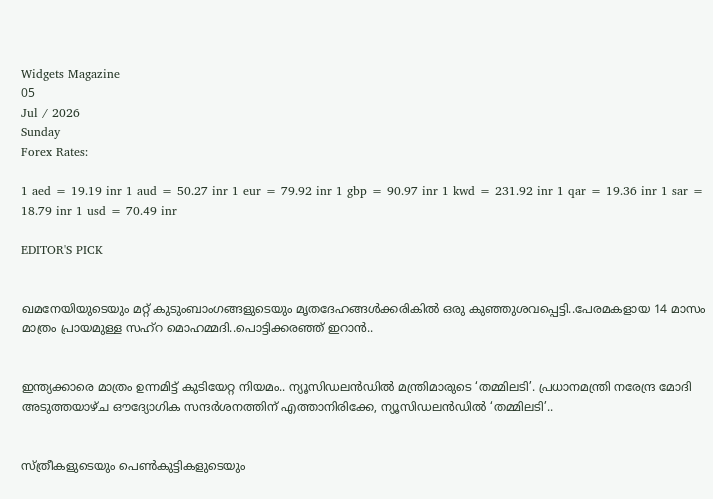Widgets Magazine
05
Jul / 2026
Sunday
Forex Rates:

1 aed = 19.19 inr 1 aud = 50.27 inr 1 eur = 79.92 inr 1 gbp = 90.97 inr 1 kwd = 231.92 inr 1 qar = 19.36 inr 1 sar = 18.79 inr 1 usd = 70.49 inr

EDITOR'S PICK


ഖമനേയിയുടെയും മറ്റ് കുടുംബാംഗങ്ങളുടെയും മൃതദേഹങ്ങൾക്കരികിൽ ഒരു കുഞ്ഞുശവപ്പെട്ടി..പേരമകളായ 14 മാസം മാത്രം പ്രായമുള്ള സഹ്റ മൊഹമ്മദി..പൊട്ടിക്കരഞ്ഞ് ഇറാൻ..


ഇന്ത്യക്കാരെ മാത്രം ഉന്നമിട്ട് കുടിയേറ്റ നിയമം.. ന്യൂസിഡലൻഡിൽ മന്ത്രിമാരുടെ ‘തമ്മിലടി’. പ്രധാനമന്ത്രി നരേന്ദ്ര മോദി അടുത്തയാഴ്ച ഔദ്യോഗിക സന്ദർശനത്തിന് എത്താനിരിക്കേ, ന്യൂസിഡലൻഡിൽ ‘തമ്മിലടി’..


സ്ത്രീകളുടെയും പെണ്‍കുട്ടികളുടെയും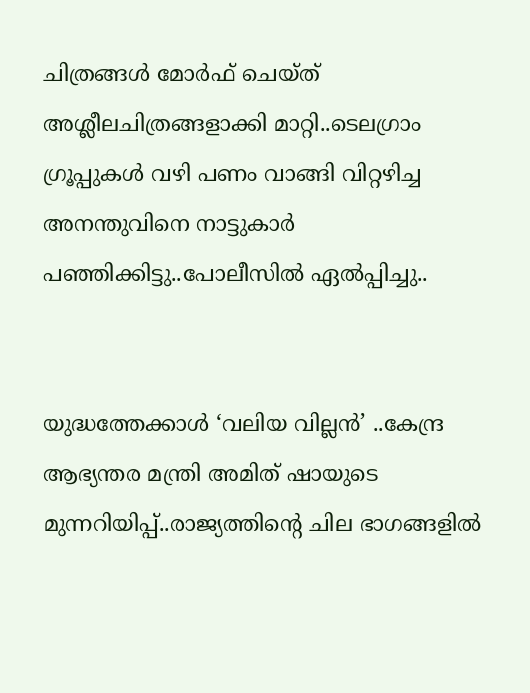ചിത്രങ്ങള്‍ മോര്‍ഫ് ചെയ്ത് അശ്ലീലചിത്രങ്ങളാക്കി മാറ്റി..ടെലഗ്രാം ഗ്രൂപ്പുകള്‍ വഴി പണം വാങ്ങി വിറ്റഴിച്ച അനന്തുവിനെ നാട്ടുകാർ പഞ്ഞിക്കിട്ടു..പോലീസിൽ ഏൽപ്പിച്ചു..


യുദ്ധത്തേക്കാൾ ‘വലിയ വില്ലൻ’ ..കേന്ദ്ര ആഭ്യന്തര മന്ത്രി അമിത് ഷായുടെ മുന്നറിയിപ്പ്..രാജ്യത്തിന്റെ ചില ഭാഗങ്ങളിൽ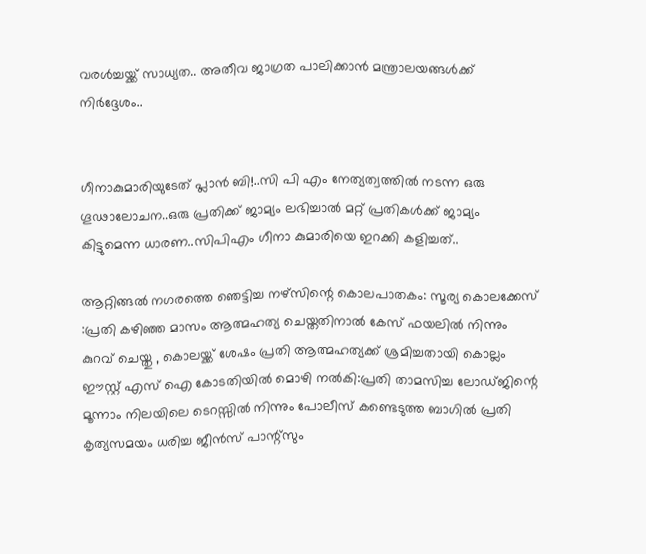വരൾച്ചയ്ക്ക് സാധ്യത.. അതീവ ജാഗ്രത പാലിക്കാൻ മന്ത്രാലയങ്ങൾക്ക് നിർദ്ദേശം..


ഗീനാകുമാരിയുടേത് പ്ലാൻ ബി!..സി പി എം നേത്യത്വത്തിൽ നടന്ന ഒരു ഗൂഢാലോചന..ഒരു പ്രതിക്ക് ജാമ്യം ലഭിച്ചാൽ മറ്റ് പ്രതികൾക്ക് ജാമ്യം കിട്ടുമെന്ന ധാരണ..സിപിഎം ഗീനാ കുമാരിയെ ഇറക്കി കളിച്ചത്..

ആറ്റിങ്ങല്‍ നഗരത്തെ ഞെട്ടിച്ച നഴ്സിന്റെ കൊലപാതകം: സൂര്യ കൊലക്കേസ് :പ്രതി കഴിഞ്ഞ മാസം ആത്മഹത്യ ചെയ്തതിനാല്‍ കേസ് ഫയലില്‍ നിന്നും കുറവ് ചെയ്തു , കൊലയ്ക്ക് ശേഷം പ്രതി ആത്മഹത്യക്ക് ശ്രമിച്ചതായി കൊല്ലം ഈസ്റ്റ് എസ് ഐ കോടതിയില്‍ മൊഴി നല്‍കി:പ്രതി താമസിച്ച ലോഡ്ജിന്റെ മൂന്നാം നിലയിലെ ടെറസ്സില്‍ നിന്നും പോലീസ് കണ്ടെടുത്ത ബാഗില്‍ പ്രതി കൃത്യസമയം ധരിച്ച ജീന്‍സ് പാന്റ്‌സും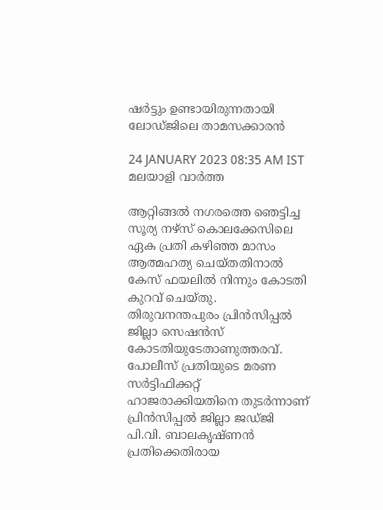ഷര്‍ട്ടും ഉണ്ടായിരുന്നതായി ലോഡ്ജിലെ താമസക്കാരന്‍

24 JANUARY 2023 08:35 AM IST
മലയാളി വാര്‍ത്ത

ആറ്റിങ്ങല്‍ നഗരത്തെ ഞെട്ടിച്ച സൂര്യ നഴ്സ് കൊലക്കേസിലെ ഏക പ്രതി കഴിഞ്ഞ മാസം ആത്മഹത്യ ചെയ്തതിനാല്‍ കേസ് ഫയലില്‍ നിന്നും കോടതി കുറവ് ചെയ്തു. തിരുവനന്തപുരം പ്രിന്‍സിപ്പല്‍ ജില്ലാ സെഷന്‍സ് കോടതിയുടേതാണുത്തരവ്. പോലീസ് പ്രതിയുടെ മരണ സര്‍ട്ടിഫിക്കറ്റ് ഹാജരാക്കിയതിനെ തുടര്‍ന്നാണ് പ്രിന്‍സിപ്പല്‍ ജില്ലാ ജഡ്ജി പി.വി. ബാലകൃഷ്ണന്‍ പ്രതിക്കെതിരായ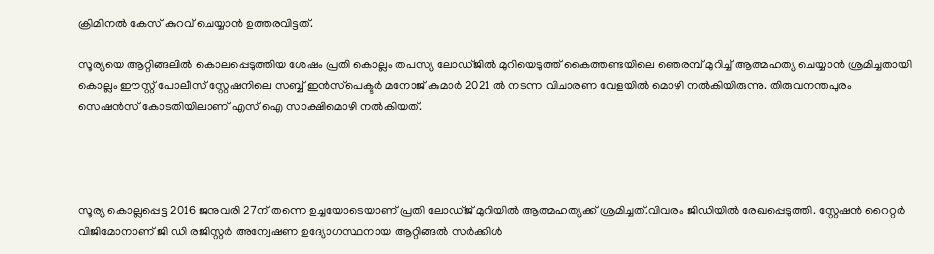ക്രിമിനല്‍ കേസ് കുറവ് ചെയ്യാന്‍ ഉത്തരവിട്ടത്.

സൂര്യയെ ആറ്റിങ്ങലില്‍ കൊലപ്പെടുത്തിയ ശേഷം പ്രതി കൊല്ലം തപസ്യ ലോഡ്ജില്‍ മുറിയെടുത്ത് കൈത്തണ്ടയിലെ ഞെരമ്പ് മുറിച്ച് ആത്മഹത്യ ചെയ്യാന്‍ ശ്രമിച്ചതായി കൊല്ലം ഈസ്റ്റ് പോലീസ് സ്റ്റേഷനിലെ സബ്ബ് ഇന്‍സ്‌പെക്ടര്‍ മനോജ് കുമാര്‍ 2021 ല്‍ നടന്ന വിചാരണ വേളയില്‍ മൊഴി നല്‍കിയിരുന്നു. തിരുവനന്തപുരം സെഷന്‍സ് കോടതിയിലാണ് എസ് ഐ സാക്ഷിമൊഴി നല്‍കിയത്.




സൂര്യ കൊല്ലപ്പെട്ട 2016 ജനുവരി 27ന് തന്നെ ഉച്ചയോടെയാണ് പ്രതി ലോഡ്ജ് മുറിയില്‍ ആത്മഹത്യക്ക് ശ്രമിച്ചത്.വിവരം ജിഡിയില്‍ രേഖപ്പെടുത്തി. സ്റ്റേഷന്‍ റൈറ്റര്‍ വിജിമോനാണ് ജി ഡി രജിസ്റ്റര്‍ അന്വേഷണ ഉദ്യോഗസ്ഥനായ ആറ്റിങ്ങല്‍ സര്‍ക്കിള്‍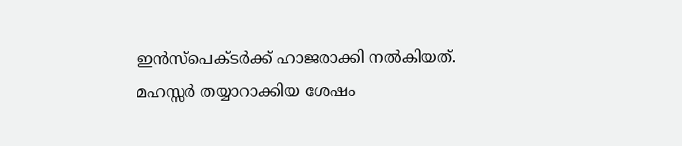ഇന്‍സ്‌പെക്ടര്‍ക്ക് ഹാജരാക്കി നല്‍കിയത്. മഹസ്സര്‍ തയ്യാറാക്കിയ ശേഷം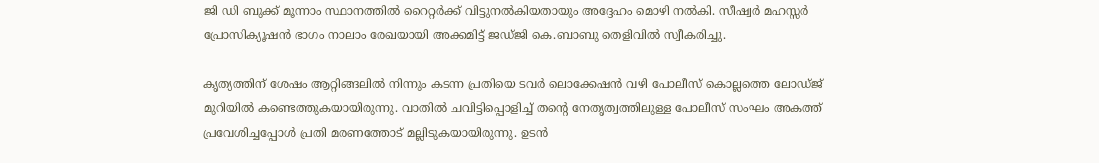ജി ഡി ബുക്ക് മൂന്നാം സ്ഥാനത്തില്‍ റൈറ്റര്‍ക്ക് വിട്ടുനല്‍കിയതായും അദ്ദേഹം മൊഴി നല്‍കി. സീഷ്വര്‍ മഹസ്സര്‍ പ്രോസിക്യൂഷന്‍ ഭാഗം നാലാം രേഖയായി അക്കമിട്ട് ജഡ്ജി കെ.ബാബു തെളിവില്‍ സ്വീകരിച്ചു.

കൃത്യത്തിന് ശേഷം ആറ്റിങ്ങലില്‍ നിന്നും കടന്ന പ്രതിയെ ടവര്‍ ലൊക്കേഷന്‍ വഴി പോലീസ് കൊല്ലത്തെ ലോഡ്ജ് മുറിയില്‍ കണ്ടെത്തുകയായിരുന്നു. വാതില്‍ ചവിട്ടിപ്പൊളിച്ച് തന്റെ നേതൃത്വത്തിലുള്ള പോലീസ് സംഘം അകത്ത് പ്രവേശിച്ചപ്പോള്‍ പ്രതി മരണത്തോട് മല്ലിടുകയായിരുന്നു. ഉടന്‍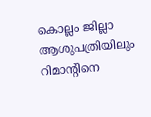കൊല്ലം ജില്ലാ ആശുപത്രിയിലും റിമാന്റിനെ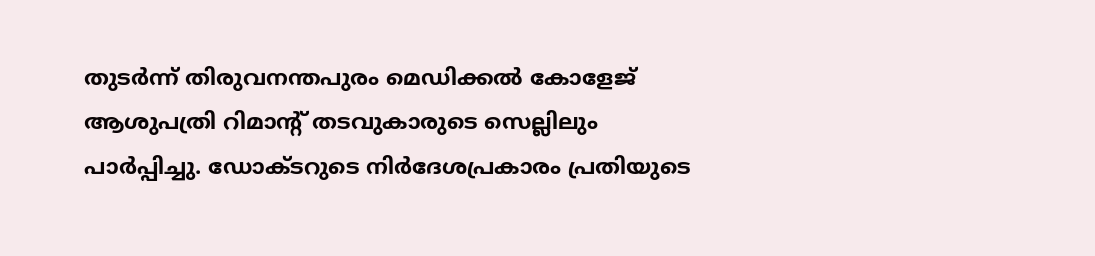തുടര്‍ന്ന് തിരുവനന്തപുരം മെഡിക്കല്‍ കോളേജ് ആശുപത്രി റിമാന്റ് തടവുകാരുടെ സെല്ലിലും പാര്‍പ്പിച്ചു. ഡോക്ടറുടെ നിര്‍ദേശപ്രകാരം പ്രതിയുടെ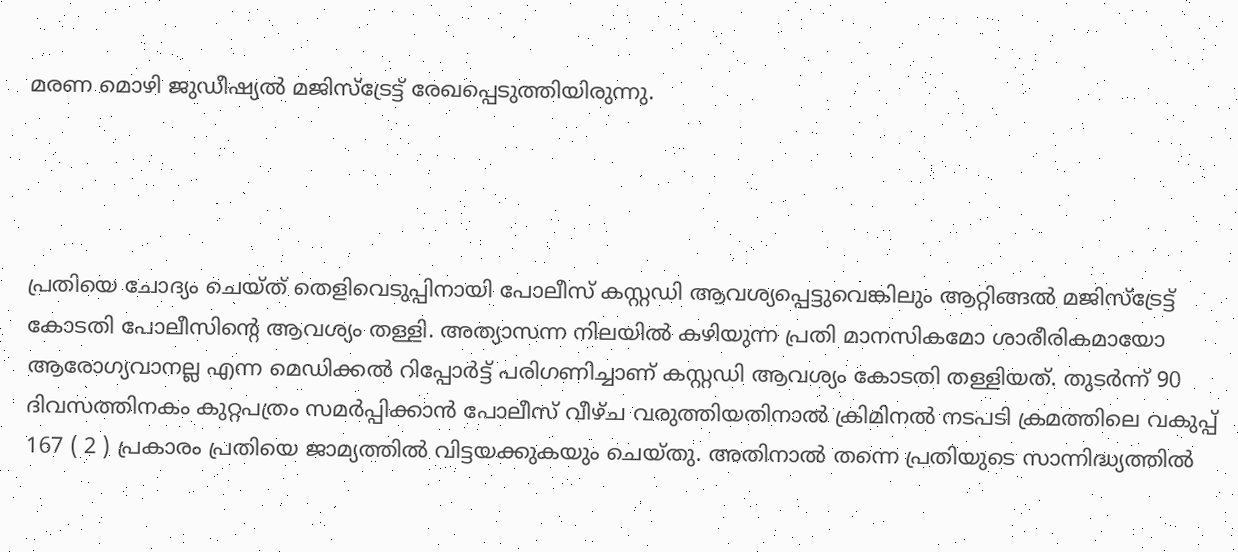മരണ മൊഴി ജുഡീഷ്യല്‍ മജിസ്ട്രേട്ട് രേഖപ്പെടുത്തിയിരുന്നു.




പ്രതിയെ ചോദ്യം ചെയ്ത് തെളിവെടുപ്പിനായി പോലീസ് കസ്റ്റഡി ആവശ്യപ്പെട്ടുവെങ്കിലും ആറ്റിങ്ങല്‍ മജിസ്‌ട്രേട്ട് കോടതി പോലീസിന്റെ ആവശ്യം തള്ളി. അത്യാസന്ന നിലയില്‍ കഴിയുന്ന പ്രതി മാനസികമോ ശാരീരികമായോ ആരോഗ്യവാനല്ല എന്ന മെഡിക്കല്‍ റിപ്പോര്‍ട്ട് പരിഗണിച്ചാണ് കസ്റ്റഡി ആവശ്യം കോടതി തള്ളിയത്. തുടര്‍ന്ന് 90 ദിവസത്തിനകം കുറ്റപത്രം സമര്‍പ്പിക്കാന്‍ പോലീസ് വീഴ്ച വരുത്തിയതിനാല്‍ ക്രിമിനല്‍ നടപടി ക്രമത്തിലെ വകുപ്പ് 167 ( 2 ) പ്രകാരം പ്രതിയെ ജാമ്യത്തില്‍ വിട്ടയക്കുകയും ചെയ്തു. അതിനാല്‍ തന്നെ പ്രതിയുടെ സാന്നിദ്ധ്യത്തില്‍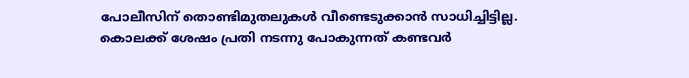പോലീസിന് തൊണ്ടിമുതലുകള്‍ വീണ്ടെടുക്കാന്‍ സാധിച്ചിട്ടില്ല.
കൊലക്ക് ശേഷം പ്രതി നടന്നു പോകുന്നത് കണ്ടവര്‍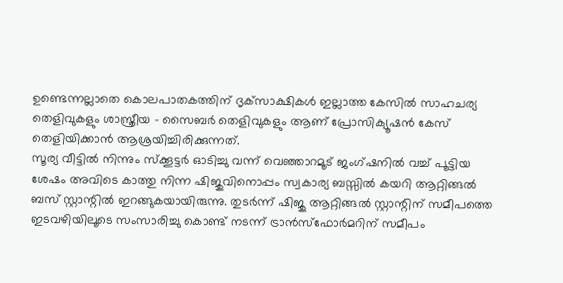ഉണ്ടെന്നല്ലാതെ കൊലപാതകത്തിന് ദൃക്‌സാക്ഷികള്‍ ഇല്ലാത്ത കേസില്‍ സാഹചര്യ തെളിവുകളും ശാസ്ത്രീയ - സൈബര്‍ തെളിവുകളും ആണ് പ്രോസിക്യൂഷന്‍ കേസ് തെളിയിക്കാന്‍ ആശ്രയിച്ചിരിക്കുന്നത്.
സൂര്യ വീട്ടില്‍ നിന്നും സ്‌ക്കൂട്ടര്‍ ഓടിച്ചു വന്ന് വെഞ്ഞാറമൂട് ജംഗ്ഷനില്‍ വച്ച് പൂട്ടിയ ശേഷം അവിടെ കാത്തു നിന്ന ഷിജുവിനൊപ്പം സ്വകാര്യ ബസ്സില്‍ കയറി ആറ്റിങ്ങല്‍ ബസ് സ്റ്റാന്റില്‍ ഇറങ്ങുകയായിരുന്നു. തുടര്‍ന്ന് ഷിജു ആറ്റിങ്ങല്‍ സ്റ്റാന്റിന് സമീപത്തെ ഇടവഴിയിലൂടെ സംസാരിച്ചു കൊണ്ട് നടന്ന് ട്രാന്‍സ്‌ഫോര്‍മറിന് സമീപം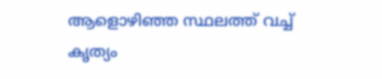ആളൊഴിഞ്ഞ സ്ഥലത്ത് വച്ച് കൃത്യം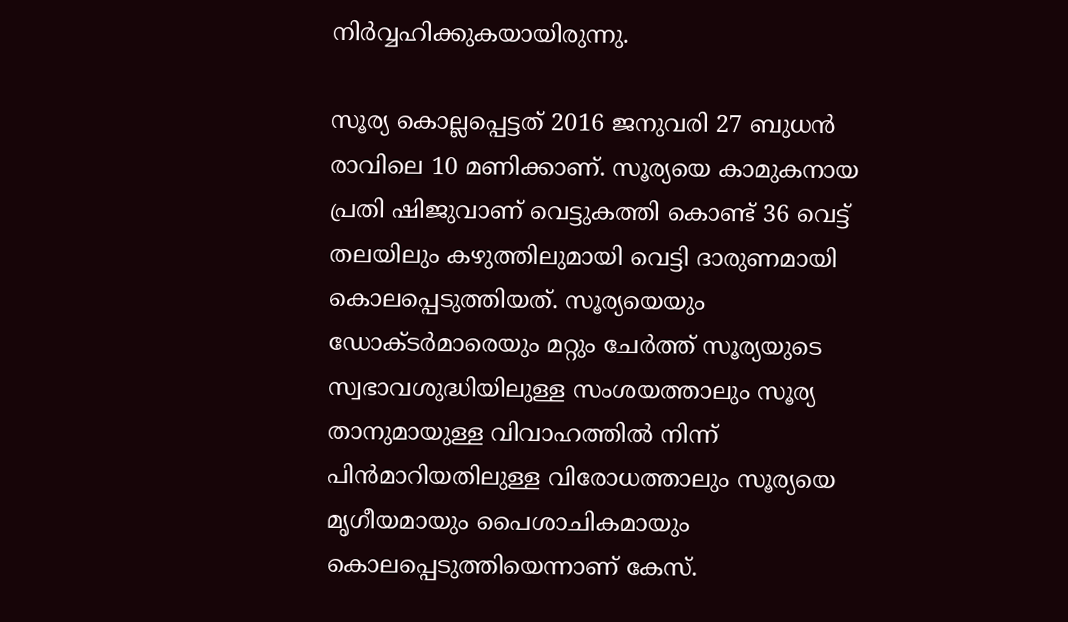നിര്‍വ്വഹിക്കുകയായിരുന്നു.

സൂര്യ കൊല്ലപ്പെട്ടത് 2016 ജനുവരി 27 ബുധന്‍ രാവിലെ 10 മണിക്കാണ്. സൂര്യയെ കാമുകനായ പ്രതി ഷിജുവാണ് വെട്ടുകത്തി കൊണ്ട് 36 വെട്ട് തലയിലും കഴുത്തിലുമായി വെട്ടി ദാരുണമായി കൊലപ്പെടുത്തിയത്. സൂര്യയെയും ഡോക്ടര്‍മാരെയും മറ്റും ചേര്‍ത്ത് സൂര്യയുടെ സ്വഭാവശുദ്ധിയിലുള്ള സംശയത്താലും സൂര്യ താനുമായുള്ള വിവാഹത്തില്‍ നിന്ന് പിന്‍മാറിയതിലുള്ള വിരോധത്താലും സൂര്യയെ മൃഗീയമായും പൈശാചികമായും കൊലപ്പെടുത്തിയെന്നാണ് കേസ്.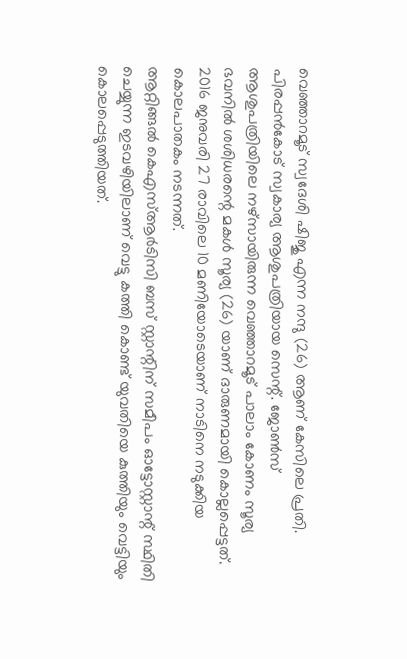വെഞ്ഞാറമൂട് സ്വദേശി ഷിജു എന്ന നന്ദു (26) ആണ് കേസിലെ പ്രതി.
പിരപ്പന്‍കോട് സ്വകാര്യ ആശുപത്രിയായ സെന്റ്. ജോണ്‍സ് ആശുപത്രിയിലെ നഴ്‌സായിരുന്ന വെഞ്ഞാറമൂട് പാലാം കോണം സൂര്യ ഭവനില്‍ ശശിധരന്റെ മകള്‍ സൂര്യ (26) യാണ് ദാരുണമായി കൊല്ലപ്പെട്ടത്.
2016 ജനുവരി 27 രാവിലെ 10 മണിയോടെയാണ് നാടിനെ നടുക്കിയ കൊലപാതകം നടന്നത്.
ആറ്റിങ്ങല്‍ കെഎസ്ആര്‍ടിസി ബസ് സ്റ്റാന്റിന് സമീപം ഓട്ടോസ്റ്റാന്റ് സ്ഥിതി ചെയ്യുന്ന ഇടവഴിയിലാണ് വെട്ടു കത്തി കൊണ്ട് യുവതിയെ കുത്തിയും വെട്ടിയും കൊലപ്പെടുത്തിയത്.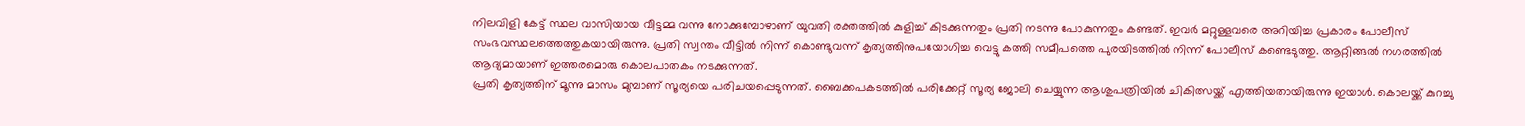നിലവിളി കേട്ട് സ്ഥല വാസിയായ വീട്ടമ്മ വന്നു നോക്കുമ്പോഴാണ് യുവതി രക്തത്തില്‍ കുളിച്ച് കിടക്കുന്നതും പ്രതി നടന്നു പോകുന്നതും കണ്ടത്. ഇവര്‍ മറ്റുള്ളവരെ അറിയിച്ച പ്രകാരം പോലീസ് സംഭവസ്ഥലത്തെത്തുകയായിരുന്നു. പ്രതി സ്വന്തം വീട്ടില്‍ നിന്ന് കൊണ്ടുവന്ന് കൃത്യത്തിനുപയോഗിച്ച വെട്ടു കത്തി സമീപത്തെ പുരയിടത്തില്‍ നിന്ന് പോലീസ് കണ്ടെടുത്തു. ആറ്റിങ്ങല്‍ നഗരത്തില്‍ ആദ്യമായാണ് ഇത്തരമൊരു കൊലപാതകം നടക്കുന്നത്.
പ്രതി കൃത്യത്തിന് മൂന്നു മാസം മുമ്പാണ് സൂര്യയെ പരിചയപ്പെടുന്നത്. ബൈക്കപകടത്തില്‍ പരിക്കേറ്റ് സൂര്യ ജോലി ചെയ്യുന്ന ആശുപത്രിയില്‍ ചികിത്സയ്ക്ക് എത്തിയതായിരുന്നു ഇയാള്‍. കൊലയ്ക്ക് കുറച്ചു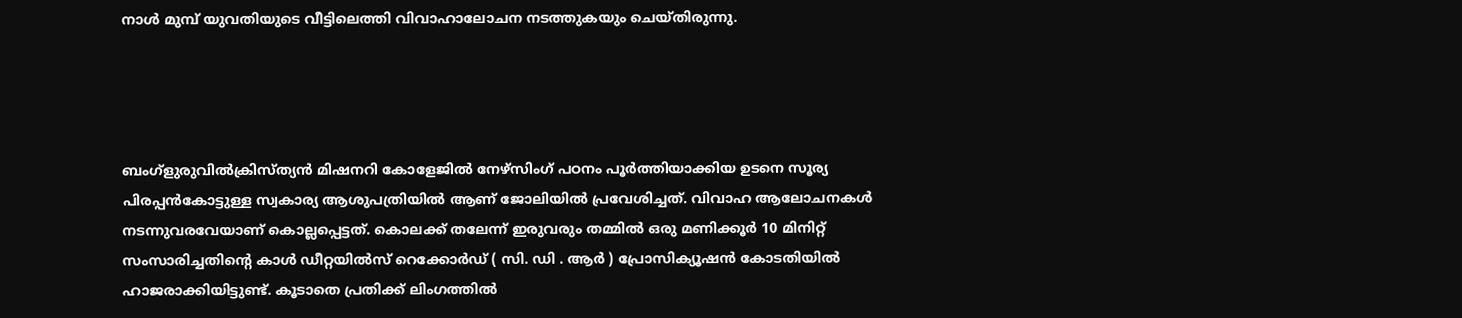നാള്‍ മുമ്പ് യുവതിയുടെ വീട്ടിലെത്തി വിവാഹാലോചന നടത്തുകയും ചെയ്തിരുന്നു.




ബംഗ്‌ളുരുവില്‍ക്രിസ്ത്യന്‍ മിഷനറി കോളേജില്‍ നേഴ്‌സിംഗ് പഠനം പൂര്‍ത്തിയാക്കിയ ഉടനെ സൂര്യ പിരപ്പന്‍കോട്ടുള്ള സ്വകാര്യ ആശുപത്രിയില്‍ ആണ് ജോലിയില്‍ പ്രവേശിച്ചത്. വിവാഹ ആലോചനകള്‍ നടന്നുവരവേയാണ് കൊല്ലപ്പെട്ടത്. കൊലക്ക് തലേന്ന് ഇരുവരും തമ്മില്‍ ഒരു മണിക്കൂര്‍ 10 മിനിറ്റ് സംസാരിച്ചതിന്റെ കാള്‍ ഡീറ്റയില്‍സ് റെക്കോര്‍ഡ് ( സി. ഡി . ആര്‍ ) പ്രോസിക്യൂഷന്‍ കോടതിയില്‍ ഹാജരാക്കിയിട്ടുണ്ട്. കൂടാതെ പ്രതിക്ക് ലിംഗത്തില്‍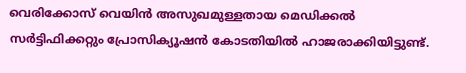വെരിക്കോസ് വെയിന്‍ അസുഖമുള്ളതായ മെഡിക്കല്‍ സര്‍ട്ടിഫിക്കറ്റും പ്രോസിക്യൂഷന്‍ കോടതിയില്‍ ഹാജരാക്കിയിട്ടുണ്ട്.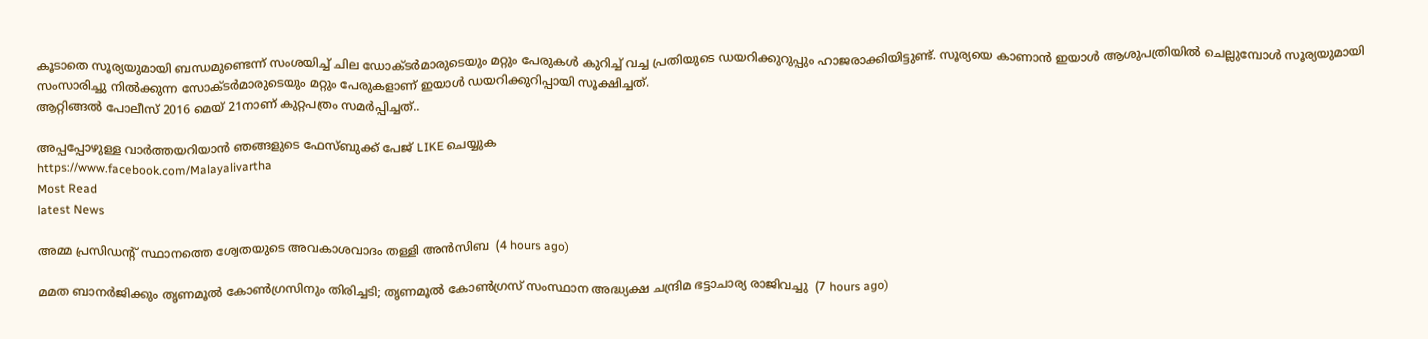കൂടാതെ സൂര്യയുമായി ബന്ധമുണ്ടെന്ന് സംശയിച്ച് ചില ഡോക്ടര്‍മാരുടെയും മറ്റും പേരുകള്‍ കുറിച്ച് വച്ച പ്രതിയുടെ ഡയറിക്കുറുപ്പും ഹാജരാക്കിയിട്ടുണ്ട്. സൂര്യയെ കാണാന്‍ ഇയാള്‍ ആശുപത്രിയില്‍ ചെല്ലുമ്പോള്‍ സൂര്യയുമായി സംസാരിച്ചു നില്‍ക്കുന്ന സോക്ടര്‍മാരുടെയും മറ്റും പേരുകളാണ് ഇയാള്‍ ഡയറിക്കുറിപ്പായി സൂക്ഷിച്ചത്.
ആറ്റിങ്ങല്‍ പോലീസ് 2016 മെയ് 21നാണ് കുറ്റപത്രം സമര്‍പ്പിച്ചത്..

അപ്പപ്പോഴുള്ള വാര്‍ത്തയറിയാന്‍ ഞങ്ങളുടെ ഫേസ്‌ബുക്ക്‌ പേജ് LIKE ചെയ്യുക
https://www.facebook.com/Malayalivartha
Most Read
latest News

അമ്മ പ്രസിഡന്റ് സ്ഥാനത്തെ ശ്വേതയുടെ അവകാശവാദം തള്ളി അന്‍സിബ  (4 hours ago)

മമത ബാനര്‍ജിക്കും തൃണമൂല്‍ കോണ്‍ഗ്രസിനും തിരിച്ചടി; തൃണമൂല്‍ കോണ്‍ഗ്രസ് സംസ്ഥാന അദ്ധ്യക്ഷ ചന്ദ്രിമ ഭട്ടാചാര്യ രാജിവച്ചു  (7 hours ago)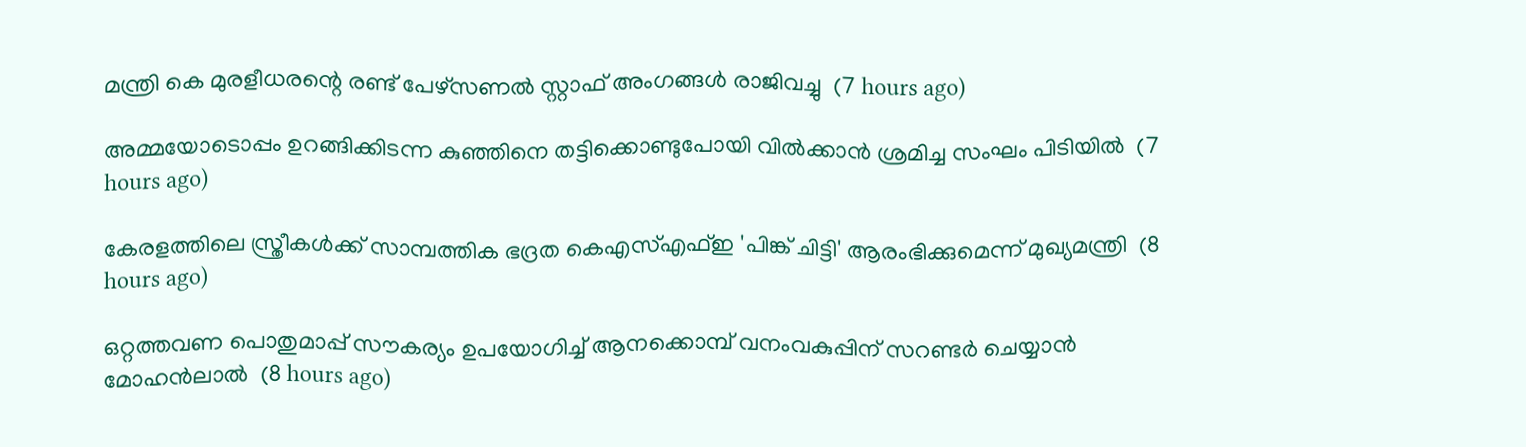മന്ത്രി കെ മുരളീധരന്റെ രണ്ട് പേഴ്‌സണല്‍ സ്റ്റാഫ് അംഗങ്ങള്‍ രാജിവച്ചു  (7 hours ago)

അമ്മയോടൊപ്പം ഉറങ്ങിക്കിടന്ന കുഞ്ഞിനെ തട്ടിക്കൊണ്ടുപോയി വില്‍ക്കാന്‍ ശ്രമിച്ച സംഘം പിടിയില്‍  (7 hours ago)

കേരളത്തിലെ സ്ത്രീകള്‍ക്ക് സാമ്പത്തിക ഭദ്രത കെഎസ്എഫ്ഇ 'പിങ്ക് ചിട്ടി' ആരംഭിക്കുമെന്ന് മുഖ്യമന്ത്രി  (8 hours ago)

ഒറ്റത്തവണ പൊതുമാപ്പ് സൗകര്യം ഉപയോഗിച്ച് ആനക്കൊമ്പ് വനംവകുപ്പിന് സറണ്ടര്‍ ചെയ്യാന്‍ മോഹന്‍ലാല്‍  (8 hours ago)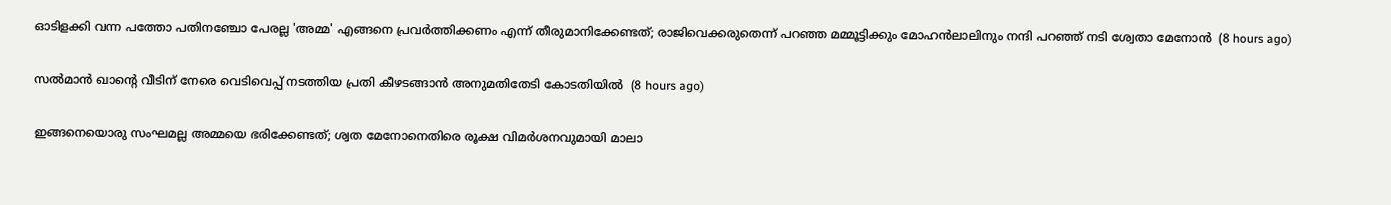ഓടിളക്കി വന്ന പത്തോ പതിനഞ്ചോ പേരല്ല 'അമ്മ' എങ്ങനെ പ്രവര്‍ത്തിക്കണം എന്ന് തീരുമാനിക്കേണ്ടത്; രാജിവെക്കരുതെന്ന് പറഞ്ഞ മമ്മൂട്ടിക്കും മോഹന്‍ലാലിനും നന്ദി പറഞ്ഞ് നടി ശ്വേതാ മേനോന്‍  (8 hours ago)

സല്‍മാന്‍ ഖാന്റെ വീടിന് നേരെ വെടിവെപ്പ് നടത്തിയ പ്രതി കീഴടങ്ങാന്‍ അനുമതിതേടി കോടതിയില്‍  (8 hours ago)

ഇങ്ങനെയൊരു സംഘമല്ല അമ്മയെ ഭരിക്കേണ്ടത്; ശ്വത മേനോനെതിരെ രൂക്ഷ വിമര്‍ശനവുമായി മാലാ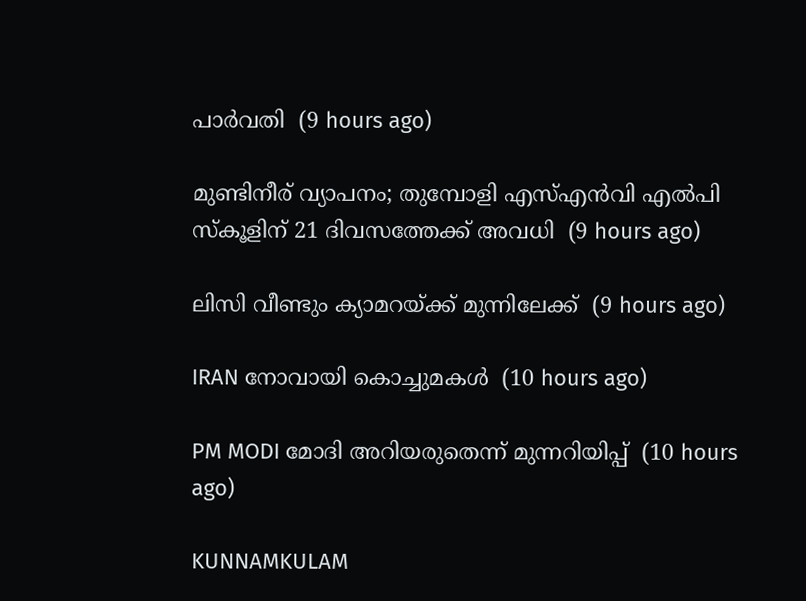പാര്‍വതി  (9 hours ago)

മുണ്ടിനീര് വ്യാപനം; തുമ്പോളി എസ്എന്‍വി എല്‍പി സ്‌കൂളിന് 21 ദിവസത്തേക്ക് അവധി  (9 hours ago)

ലിസി വീണ്ടും ക്യാമറയ്ക്ക് മുന്നിലേക്ക്  (9 hours ago)

IRAN നോവായി കൊച്ചുമകൾ  (10 hours ago)

PM MODI മോദി അറിയരുതെന്ന് മുന്നറിയിപ്പ്  (10 hours ago)

KUNNAMKULAM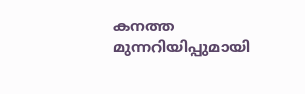കനത്ത മുന്നറിയിപ്പുമായി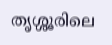തൃശ്ശൂരിലെ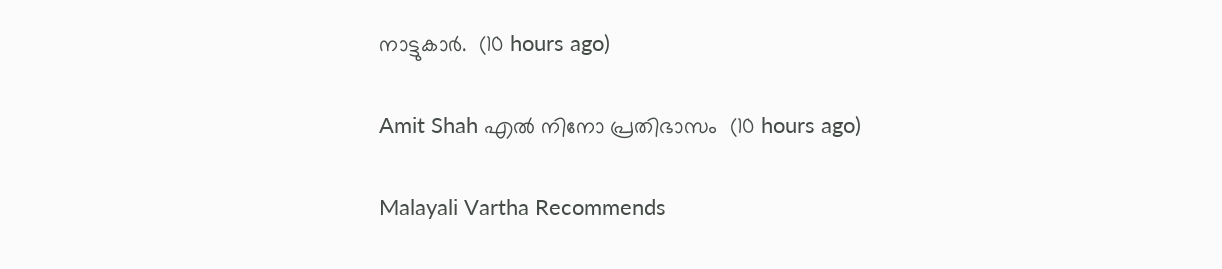നാട്ടുകാര്‍.  (10 hours ago)

Amit Shah എൽ നിനോ പ്രതിഭാസം  (10 hours ago)

Malayali Vartha Recommends